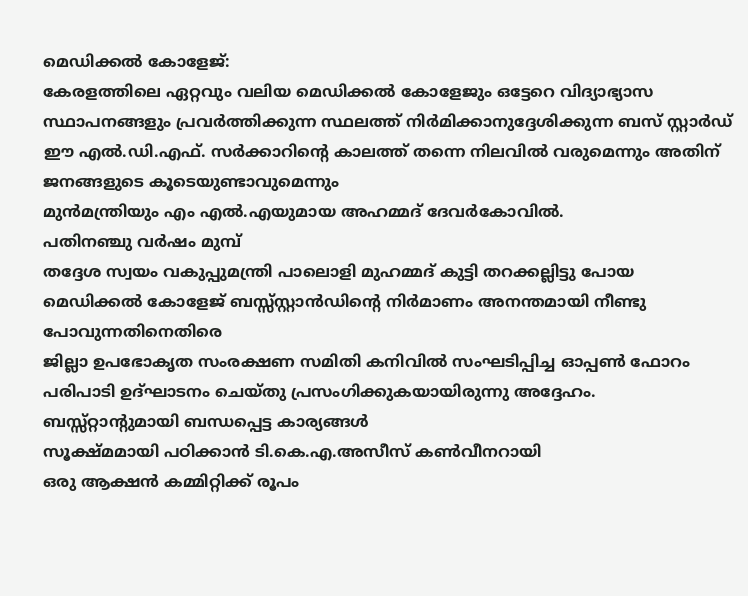മെഡിക്കൽ കോളേജ്:
കേരളത്തിലെ ഏറ്റവും വലിയ മെഡിക്കൽ കോളേജും ഒട്ടേറെ വിദ്യാഭ്യാസ സ്ഥാപനങ്ങളും പ്രവർത്തിക്കുന്ന സ്ഥലത്ത് നിർമിക്കാനുദ്ദേശിക്കുന്ന ബസ് സ്റ്റാർഡ് ഈ എൽ.ഡി.എഫ്. സർക്കാറിൻ്റെ കാലത്ത് തന്നെ നിലവിൽ വരുമെന്നും അതിന്
ജനങ്ങളുടെ കൂടെയുണ്ടാവുമെന്നും
മുൻമന്ത്രിയും എം എൽ.എയുമായ അഹമ്മദ് ദേവർകോവിൽ.
പതിനഞ്ചു വർഷം മുമ്പ്
തദ്ദേശ സ്വയം വകുപ്പുമന്ത്രി പാലൊളി മുഹമ്മദ് കുട്ടി തറക്കല്ലിട്ടു പോയ മെഡിക്കൽ കോളേജ് ബസ്സ്സ്റ്റാൻഡിൻ്റെ നിർമാണം അനന്തമായി നീണ്ടു പോവുന്നതിനെതിരെ
ജില്ലാ ഉപഭോകൃത സംരക്ഷണ സമിതി കനിവിൽ സംഘടിപ്പിച്ച ഓപ്പൺ ഫോറം പരിപാടി ഉദ്ഘാടനം ചെയ്തു പ്രസംഗിക്കുകയായിരുന്നു അദ്ദേഹം.
ബസ്സ്റ്റാൻ്റുമായി ബന്ധപ്പെട്ട കാര്യങ്ങൾ
സൂക്ഷ്മമായി പഠിക്കാൻ ടി.കെ.എ.അസീസ് കൺവീനറായി
ഒരു ആക്ഷൻ കമ്മിറ്റിക്ക് രൂപം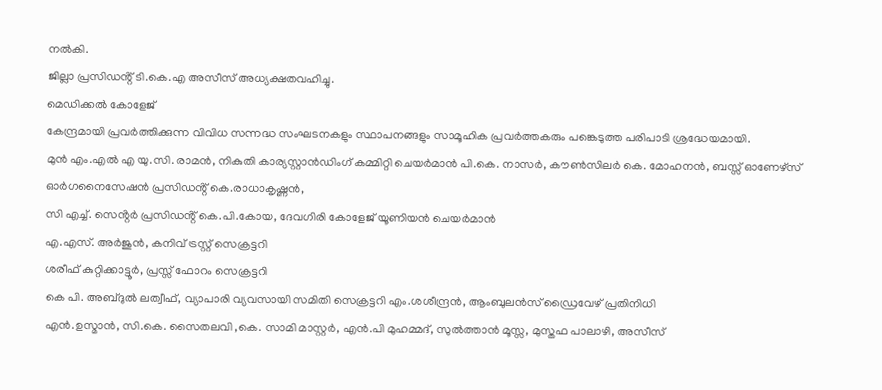നൽകി.
ജില്ലാ പ്രസിഡൻ്റ് ടി.കെ.എ അസീസ് അധ്യക്ഷതവഹിച്ചു.
മെഡിക്കൽ കോളേജ്
കേന്ദ്രമായി പ്രവർത്തിക്കുന്ന വിവിധ സന്നദ്ധ സംഘടനകളും സ്ഥാപനങ്ങളും സാമൂഹിക പ്രവർത്തകരും പങ്കെടുത്ത പരിപാടി ശ്രദ്ധേയമായി.
മുൻ എം.എൽ എ യു.സി. രാമൻ, നികുതി കാര്യസ്റ്റാൻഡിംഗ് കമ്മിറ്റി ചെയർമാൻ പി.കെ. നാസർ, കൗൺസിലർ കെ. മോഹനൻ, ബസ്സ് ഓണേഴ്സ് ഓർഗനൈസേഷൻ പ്രസിഡൻ്റ് കെ.രാധാകൃഷ്ണൻ,
സി എച്ച്. സെൻ്റർ പ്രസിഡൻ്റ് കെ.പി.കോയ, ദേവഗിരി കോളേജ് യൂണിയൻ ചെയർമാൻ
എ.എസ്. അർജുൻ, കനിവ് ട്രസ്റ്റ് സെക്രട്ടറി
ശരീഫ് കുറ്റിക്കാട്ടൂർ, പ്രസ്സ് ഫോറം സെക്രട്ടറി
കെ പി. അബ്ദുൽ ലത്വീഫ്, വ്യാപാരി വ്യവസായി സമിതി സെക്രട്ടറി എം.ശശീന്ദ്രൻ, ആംബുലൻസ് ഡ്രൈവേഴ് പ്രതിനിധി
എൻ.ഉസ്മാൻ, സി.കെ. സൈതലവി ,കെ. സാമി മാസ്റ്റർ, എൻ.പി മുഹമ്മദ്, സുൽത്താൻ മൂസ്സ, മുസ്തഫ പാലാഴി, അസീസ്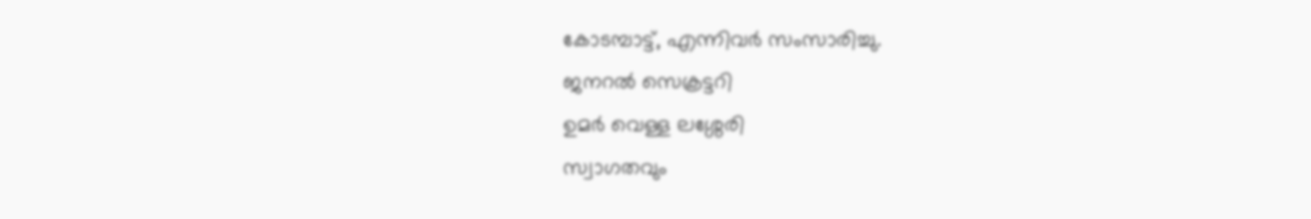കോടമ്പാട്ട്, എന്നിവർ സംസാരിച്ചു.
ജനറൽ സെക്രട്ടറി
ഉമർ വെള്ള ലശ്ശേരി
സ്വാഗതവും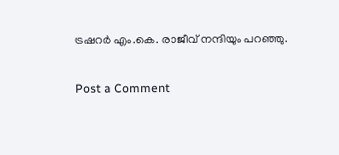ട്രഷറർ എം.കെ. രാജീവ് നന്ദിയും പറഞ്ഞു.

Post a Comment